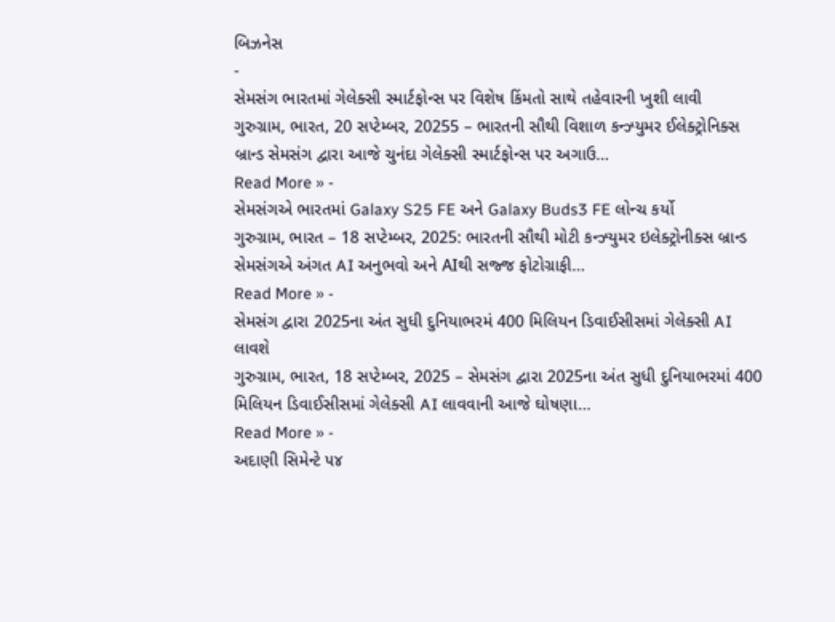બિઝનેસ
-
સેમસંગ ભારતમાં ગેલેક્સી સ્માર્ટફોન્સ પર વિશેષ કિંમતો સાથે તહેવારની ખુશી લાવી
ગુરુગ્રામ, ભારત, 20 સપ્ટેમ્બર, 20255 – ભારતની સૌથી વિશાળ કન્ઝ્યુમર ઈલેક્ટ્રોનિક્સ બ્રાન્ડ સેમસંગ દ્વારા આજે ચુનંદા ગેલેક્સી સ્માર્ટફોન્સ પર અગાઉ…
Read More » -
સેમસંગએ ભારતમાં Galaxy S25 FE અને Galaxy Buds3 FE લોન્ચ કર્યો
ગુરુગ્રામ, ભારત – 18 સપ્ટેમ્બર, 2025: ભારતની સૌથી મોટી કન્ઝ્યુમર ઇલેક્ટ્રોનીક્સ બ્રાન્ડ સેમસંગએ અંગત AI અનુભવો અને AIથી સજ્જ ફોટોગ્રાફી…
Read More » -
સેમસંગ દ્વારા 2025ના અંત સુધી દુનિયાભરમં 400 મિલિયન ડિવાઈસીસમાં ગેલેક્સી AI લાવશે
ગુરુગ્રામ, ભારત, 18 સપ્ટેમ્બર, 2025 – સેમસંગ દ્વારા 2025ના અંત સુધી દુનિયાભરમાં 400 મિલિયન ડિવાઈસીસમાં ગેલેક્સી AI લાવવાની આજે ઘોષણા…
Read More » -
અદાણી સિમેન્ટે ૫૪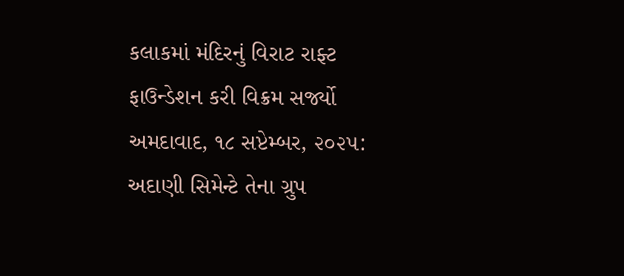કલાકમાં મંદિરનું વિરાટ રાફ્ટ ફાઉન્ડેશન કરી વિક્રમ સર્જ્યો
અમદાવાદ, ૧૮ સપ્ટેમ્બર, ૨૦૨૫: અદાણી સિમેન્ટે તેના ગ્રુપ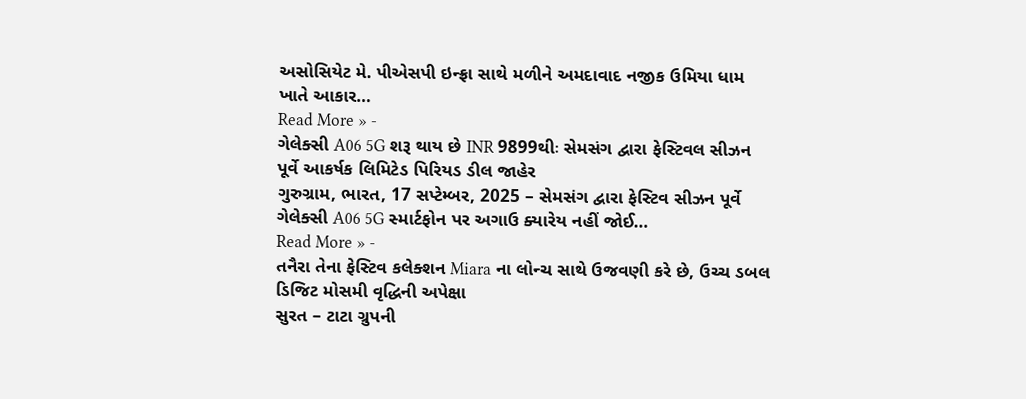અસોસિયેટ મે. પીએસપી ઇન્ફ્રા સાથે મળીને અમદાવાદ નજીક ઉમિયા ધામ ખાતે આકાર…
Read More » -
ગેલેક્સી A06 5G શરૂ થાય છે INR 9899થીઃ સેમસંગ દ્વારા ફેસ્ટિવલ સીઝન પૂર્વે આકર્ષક લિમિટેડ પિરિયડ ડીલ જાહેર
ગુરુગ્રામ, ભારત, 17 સપ્ટેમ્બર, 2025 – સેમસંગ દ્વારા ફેસ્ટિવ સીઝન પૂર્વે ગેલેક્સી A06 5G સ્માર્ટફોન પર અગાઉ ક્યારેય નહીં જોઈ…
Read More » -
તનૈરા તેના ફેસ્ટિવ કલેક્શન Miara ના લોન્ચ સાથે ઉજવણી કરે છે, ઉચ્ચ ડબલ ડિજિટ મોસમી વૃદ્ધિની અપેક્ષા
સુરત – ટાટા ગ્રુપની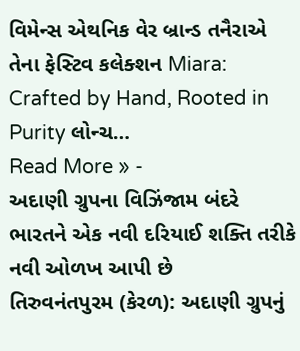વિમેન્સ એથનિક વેર બ્રાન્ડ તનૈરાએ તેના ફેસ્ટિવ કલેક્શન Miara: Crafted by Hand, Rooted in Purity લોન્ચ…
Read More » -
અદાણી ગ્રુપના વિઝિંજામ બંદરે ભારતને એક નવી દરિયાઈ શક્તિ તરીકે નવી ઓળખ આપી છે
તિરુવનંતપુરમ (કેરળ): અદાણી ગ્રુપનું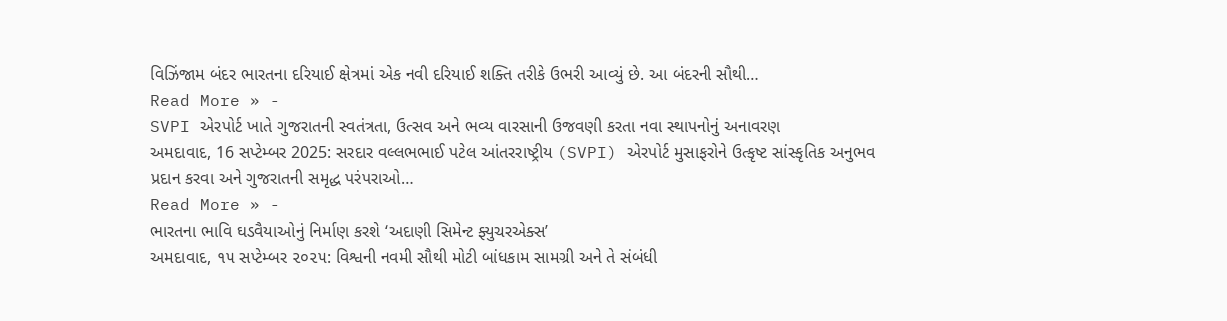વિઝિંજામ બંદર ભારતના દરિયાઈ ક્ષેત્રમાં એક નવી દરિયાઈ શક્તિ તરીકે ઉભરી આવ્યું છે. આ બંદરની સૌથી…
Read More » -
SVPI એરપોર્ટ ખાતે ગુજરાતની સ્વતંત્રતા, ઉત્સવ અને ભવ્ય વારસાની ઉજવણી કરતા નવા સ્થાપનોનું અનાવરણ
અમદાવાદ, 16 સપ્ટેમ્બર 2025: સરદાર વલ્લભભાઈ પટેલ આંતરરાષ્ટ્રીય (SVPI) એરપોર્ટ મુસાફરોને ઉત્કૃષ્ટ સાંસ્કૃતિક અનુભવ પ્રદાન કરવા અને ગુજરાતની સમૃદ્ધ પરંપરાઓ…
Read More » -
ભારતના ભાવિ ઘડવૈયાઓનું નિર્માણ કરશે ‘અદાણી સિમેન્ટ ફ્યુચરએક્સ’
અમદાવાદ, ૧૫ સપ્ટેમ્બર ૨૦૨૫: વિશ્વની નવમી સૌથી મોટી બાંધકામ સામગ્રી અને તે સંબંધી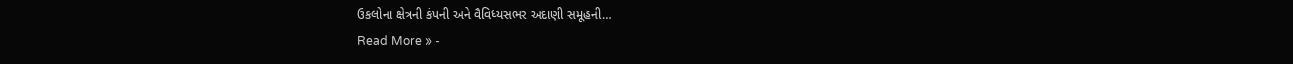ઉકલોના ક્ષેત્રની કંપની અને વૈવિધ્યસભર અદાણી સમૂહની…
Read More » -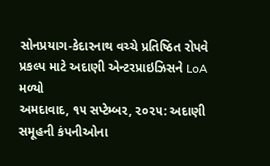સોનપ્રયાગ-કેદારનાથ વચ્ચે પ્રતિષ્ઠિત રોપવે પ્રકલ્પ માટે અદાણી એન્ટરપ્રાઇઝિસને LoA મળ્યો
અમદાવાદ, ૧૫ સપ્ટેમ્બર, ૨૦૨૫: અદાણી સમૂહની કંપનીઓના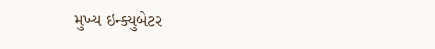મુખ્ય ઇન્ક્યુબેટર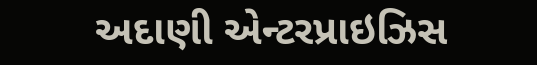અદાણી એન્ટરપ્રાઇઝિસ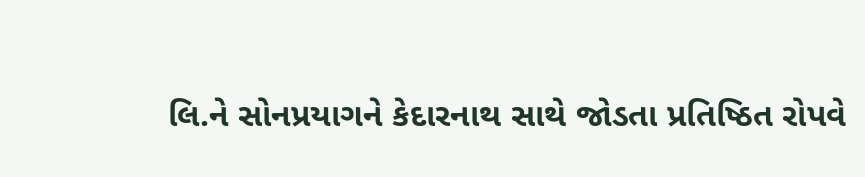લિ.ને સોનપ્રયાગને કેદારનાથ સાથે જોડતા પ્રતિષ્ઠિત રોપવે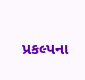પ્રકલ્પના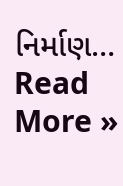નિર્માણ…
Read More »